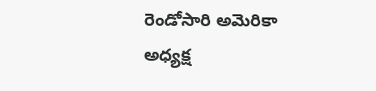రెండోసారి అమెరికా అధ్యక్ష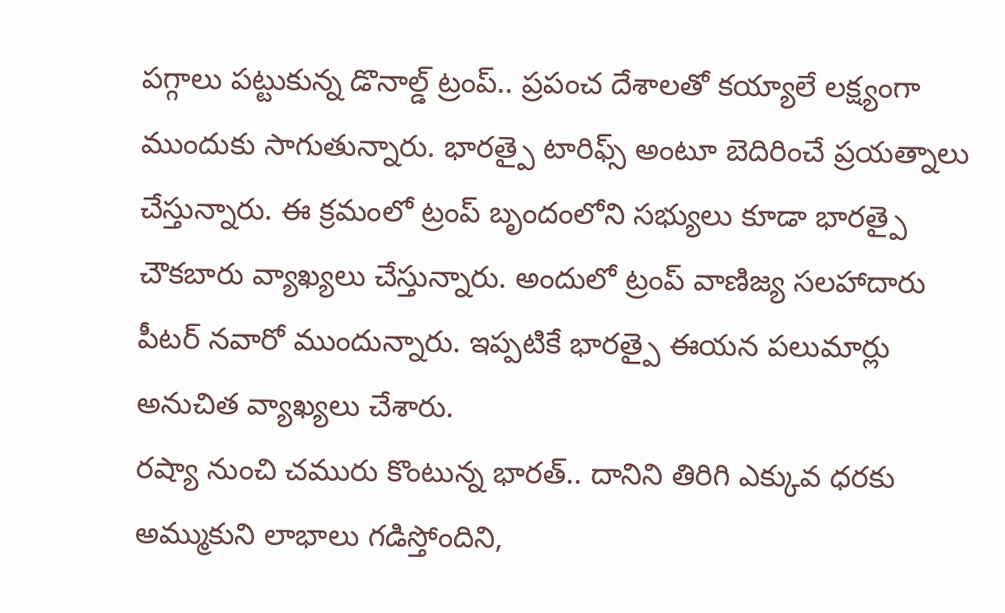పగ్గాలు పట్టుకున్న డొనాల్డ్ ట్రంప్.. ప్రపంచ దేశాలతో కయ్యాలే లక్ష్యంగా ముందుకు సాగుతున్నారు. భారత్పై టారిఫ్స్ అంటూ బెదిరించే ప్రయత్నాలు చేస్తున్నారు. ఈ క్రమంలో ట్రంప్ బృందంలోని సభ్యులు కూడా భారత్పై చౌకబారు వ్యాఖ్యలు చేస్తున్నారు. అందులో ట్రంప్ వాణిజ్య సలహాదారు పీటర్ నవారో ముందున్నారు. ఇప్పటికే భారత్పై ఈయన పలుమార్లు అనుచిత వ్యాఖ్యలు చేశారు.
రష్యా నుంచి చమురు కొంటున్న భారత్.. దానిని తిరిగి ఎక్కువ ధరకు అమ్ముకుని లాభాలు గడిస్తోందిని,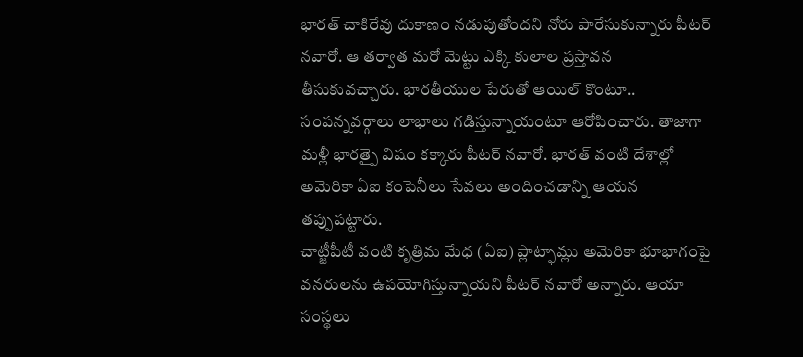భారత్ చాకిరేవు దుకాణం నడుపుతోందని నోరు పారేసుకున్నారు పీటర్ నవారో. ఆ తర్వాత మరో మెట్టు ఎక్కి కులాల ప్రస్తావన తీసుకువచ్చారు. భారతీయుల పేరుతో ఆయిల్ కొంటూ.. సంపన్నవర్గాలు లాభాలు గడిస్తున్నాయంటూ ఆరోపించారు. తాజాగా మళ్లీ భారత్పై విషం కక్కారు పీటర్ నవారో. భారత్ వంటి దేశాల్లో అమెరికా ఏఐ కంపెనీలు సేవలు అందించడాన్ని ఆయన తప్పుపట్టారు.
చాట్జీపీటీ వంటి కృత్రిమ మేధ (ఏఐ) ప్లాట్ఫామ్లు అమెరికా భూభాగంపై వనరులను ఉపయోగిస్తున్నాయని పీటర్ నవారో అన్నారు. ఆయా సంస్థలు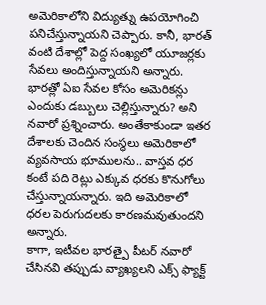అమెరికాలోని విద్యుత్ను ఉపయోగించి పనిచేస్తున్నాయని చెప్పారు. కానీ, భారత్ వంటి దేశాల్లో పెద్ద సంఖ్యలో యూజర్లకు సేవలు అందిస్తున్నాయని అన్నారు. భారత్లో ఏఐ సేవల కోసం అమెరికన్లు ఎందుకు డబ్బులు చెల్లిస్తున్నారు? అని నవారో ప్రశ్నించారు. అంతేకాకుండా ఇతర దేశాలకు చెందిన సంస్థలు అమెరికాలో వ్యవసాయ భూములను.. వాస్తవ ధర కంటే పది రెట్లు ఎక్కువ ధరకు కొనుగోలు చేస్తున్నాయన్నారు. ఇది అమెరికాలో ధరల పెరుగుదలకు కారణమవుతుందని అన్నారు.
కాగా, ఇటీవల భారత్పై పీటర్ నవారో చేసినవి తప్పుడు వ్యాఖ్యలని ఎక్స్ ఫ్యాక్ట్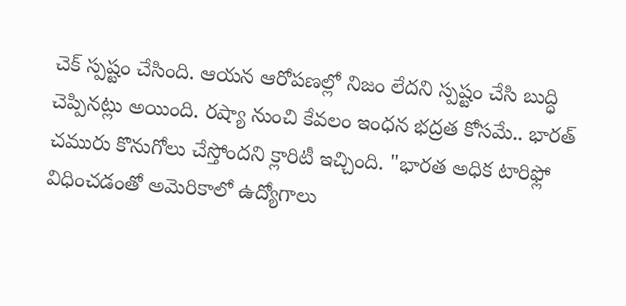చెక్ స్పష్టం చేసింది. ఆయన ఆరోపణల్లో నిజం లేదని స్పష్టం చేసి బుద్ధి చెప్పినట్లు అయింది. రష్యా నుంచి కేవలం ఇంధన భద్రత కోసమే.. భారత్ చమురు కొనుగోలు చేస్తోందని క్లారిటీ ఇచ్చింది. "భారత అధిక టారిఫ్లో విధించడంతో అమెరికాలో ఉద్యోగాలు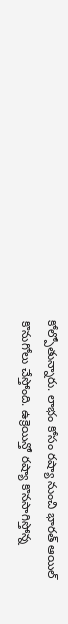కోల్పోతున్నారు. లాభం కోసం రష్యా నుంచి భారత్ ఆయిల్ కొనుగోలు చేస్తోంది. ఉక్రెయిన్తో రష్యా కొనసాగిస్తోన్న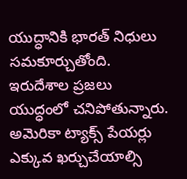యుద్ధానికి భారత్ నిధులు సమకూర్చుతోంది. ఇరుదేశాల ప్రజలు యుద్ధంలో చనిపోతున్నారు. అమెరికా ట్యాక్స్ పేయర్లు ఎక్కువ ఖర్చుచేయాల్సి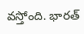వస్తోంది. భారత్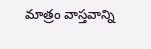మాత్రం వాస్తవాన్ని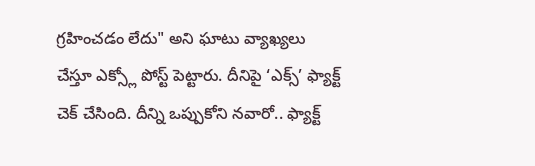గ్రహించడం లేదు" అని ఘాటు వ్యాఖ్యలు చేస్తూ ఎక్స్లో పోస్ట్ పెట్టారు. దీనిపై ‘ఎక్స్’ ఫ్యాక్ట్ చెక్ చేసింది. దీన్ని ఒప్పుకోని నవారో.. ఫ్యాక్ట్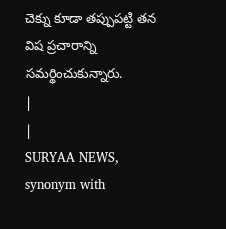చెక్ను కూడా తప్పుపట్టి తన విష ప్రచారాన్ని సమర్థించుకున్నారు.
|
|
SURYAA NEWS, synonym with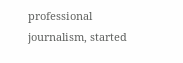professional journalism, started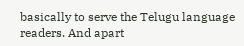basically to serve the Telugu language readers. And apart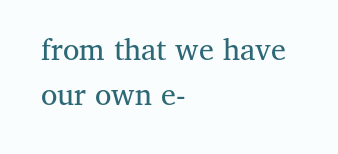from that we have our own e-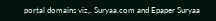portal domains viz,. Suryaa.com and Epaper Suryaa